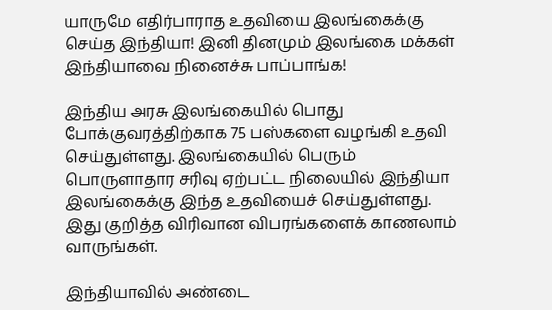யாருமே எதிர்பாராத உதவியை இலங்கைக்கு செய்த இந்தியா! இனி தினமும் இலங்கை மக்கள் இந்தியாவை நினைச்சு பாப்பாங்க!

இந்திய அரசு இலங்கையில் பொது போக்குவரத்திற்காக 75 பஸ்களை வழங்கி உதவி செய்துள்ளது. இலங்கையில் பெரும் பொருளாதார சரிவு ஏற்பட்ட நிலையில் இந்தியா இலங்கைக்கு இந்த உதவியைச் செய்துள்ளது. இது குறித்த விரிவான விபரங்களைக் காணலாம் வாருங்கள்.

இந்தியாவில் அண்டை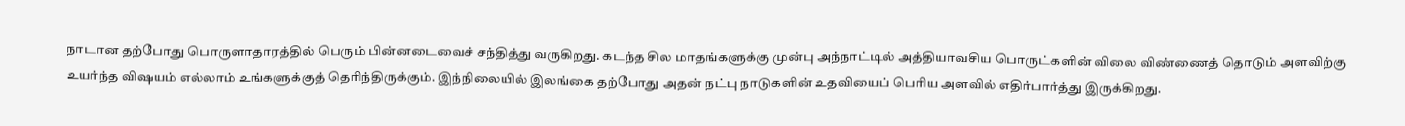நாடான தற்போது பொருளாதாரத்தில் பெரும் பின்னடைவைச் சந்தித்து வருகிறது. கடந்த சில மாதங்களுக்கு முன்பு அந்நாட்டில் அத்தியாவசிய பொருட்களின் விலை விண்ணைத் தொடும் அளவிற்கு உயர்ந்த விஷயம் எல்லாம் உங்களுக்குத் தெரிந்திருக்கும். இந்நிலையில் இலங்கை தற்போது அதன் நட்பு நாடுகளின் உதவியைப் பெரிய அளவில் எதிர்பார்த்து இருக்கிறது.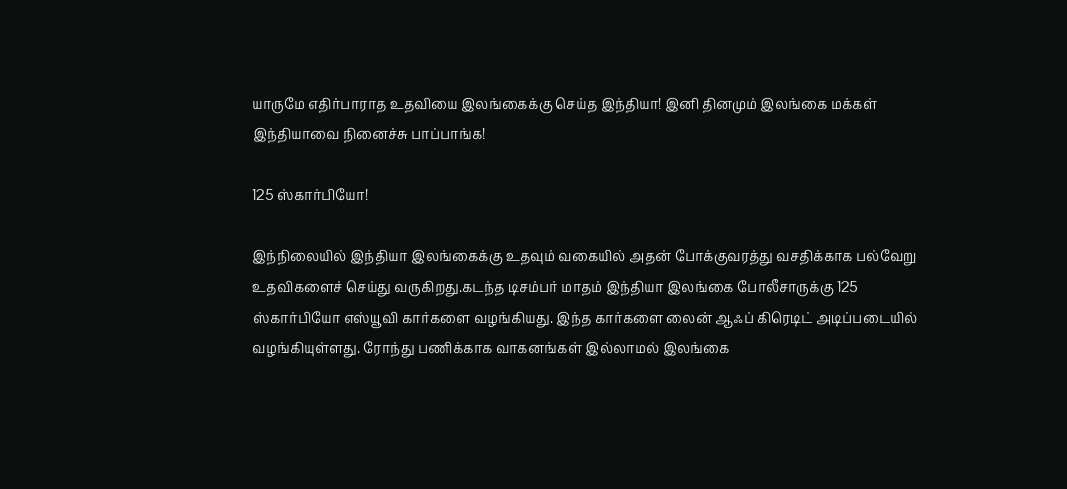யாருமே எதிர்பாராத உதவியை இலங்கைக்கு செய்த இந்தியா! இனி தினமும் இலங்கை மக்கள் இந்தியாவை நினைச்சு பாப்பாங்க!

125 ஸ்கார்பியோ!

இந்நிலையில் இந்தியா இலங்கைக்கு உதவும் வகையில் அதன் போக்குவரத்து வசதிக்காக பல்வேறு உதவிகளைச் செய்து வருகிறது.கடந்த டிசம்பர் மாதம் இந்தியா இலங்கை போலீசாருக்கு 125 ஸ்கார்பியோ எஸ்யூவி கார்களை வழங்கியது. இந்த கார்களை லைன் ஆஃப் கிரெடிட் அடிப்படையில் வழங்கியுள்ளது. ரோந்து பணிக்காக வாகனங்கள் இல்லாமல் இலங்கை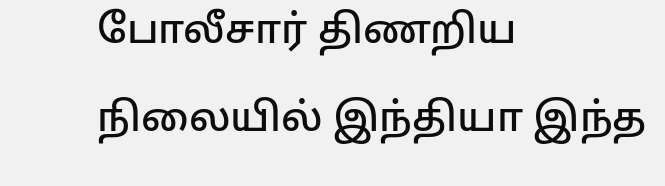போலீசார் திணறிய நிலையில் இந்தியா இந்த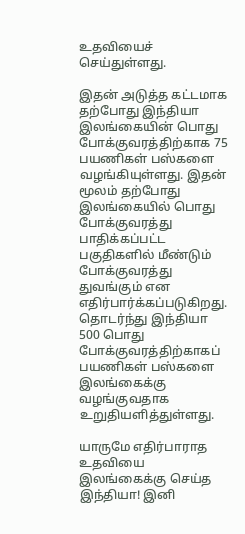உதவியைச் செய்துள்ளது.

இதன் அடுத்த கட்டமாக தற்போது இந்தியா இலங்கையின் பொது போக்குவரத்திற்காக 75 பயணிகள் பஸ்களை வழங்கியுள்ளது. இதன் மூலம் தற்போது இலங்கையில் பொது போக்குவரத்து பாதிக்கப்பட்ட பகுதிகளில் மீண்டும் போக்குவரத்து துவங்கும் என எதிர்பார்க்கப்படுகிறது. தொடர்ந்து இந்தியா 500 பொது போக்குவரத்திற்காகப் பயணிகள் பஸ்களை இலங்கைக்கு வழங்குவதாக உறுதியளித்துள்ளது.

யாருமே எதிர்பாராத உதவியை இலங்கைக்கு செய்த இந்தியா! இனி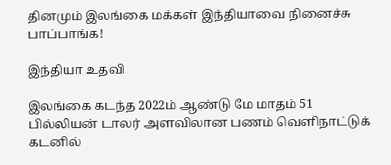தினமும் இலங்கை மக்கள் இந்தியாவை நினைச்சு பாப்பாங்க!

இந்தியா உதவி

இலங்கை கடந்த 2022ம் ஆண்டு மே மாதம் 51 பில்லியன் டாலர் அளவிலான பணம் வெளிநாட்டுக் கடனில்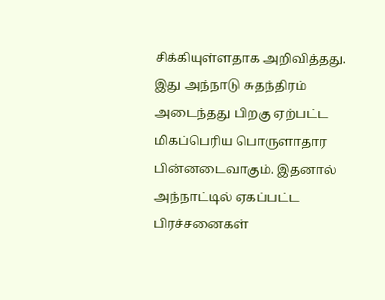சிக்கியுள்ளதாக அறிவித்தது. இது அந்நாடு சுதந்திரம் அடைந்தது பிறகு ஏற்பட்ட மிகப்பெரிய பொருளாதார பின்னடைவாகும். இதனால் அந்நாட்டில் ஏகப்பட்ட பிரச்சனைகள்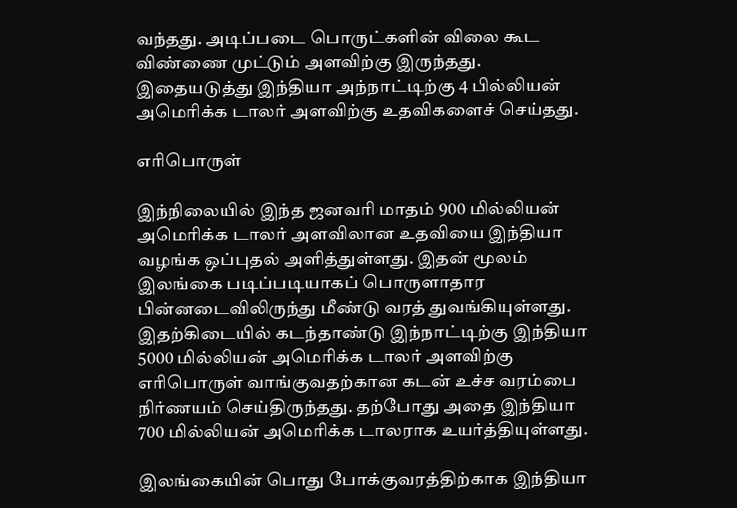வந்தது. அடிப்படை பொருட்களின் விலை கூட விண்ணை முட்டும் அளவிற்கு இருந்தது. இதையடுத்து இந்தியா அந்நாட்டிற்கு 4 பில்லியன் அமெரிக்க டாலர் அளவிற்கு உதவிகளைச் செய்தது.

எரிபொருள்

இந்நிலையில் இந்த ஜனவரி மாதம் 900 மில்லியன் அமெரிக்க டாலர் அளவிலான உதவியை இந்தியா வழங்க ஒப்புதல் அளித்துள்ளது. இதன் மூலம் இலங்கை படிப்படியாகப் பொருளாதார பின்னடைவிலிருந்து மீண்டு வரத் துவங்கியுள்ளது. இதற்கிடையில் கடந்தாண்டு இந்நாட்டிற்கு இந்தியா 5000 மில்லியன் அமெரிக்க டாலர் அளவிற்கு எரிபொருள் வாங்குவதற்கான கடன் உச்ச வரம்பை நிர்ணயம் செய்திருந்தது. தற்போது அதை இந்தியா 700 மில்லியன் அமெரிக்க டாலராக உயர்த்தியுள்ளது.

இலங்கையின் பொது போக்குவரத்திற்காக இந்தியா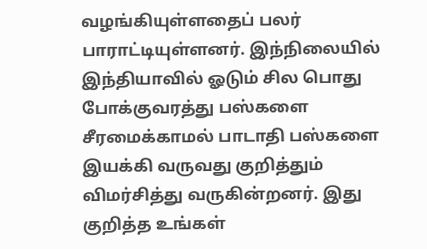வழங்கியுள்ளதைப் பலர் பாராட்டியுள்ளனர். இந்நிலையில் இந்தியாவில் ஓடும் சில பொது போக்குவரத்து பஸ்களை சீரமைக்காமல் பாடாதி பஸ்களை இயக்கி வருவது குறித்தும் விமர்சித்து வருகின்றனர். இது குறித்த உங்கள்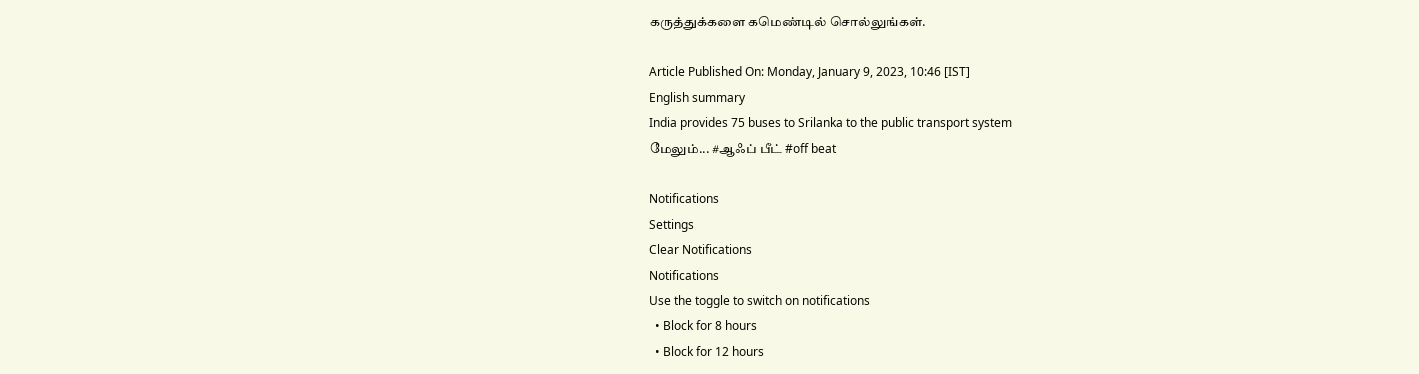கருத்துக்களை கமெண்டில் சொல்லுங்கள்.

Article Published On: Monday, January 9, 2023, 10:46 [IST]
English summary
India provides 75 buses to Srilanka to the public transport system
மேலும்... #ஆஃப் பீட் #off beat

Notifications
Settings
Clear Notifications
Notifications
Use the toggle to switch on notifications
  • Block for 8 hours
  • Block for 12 hours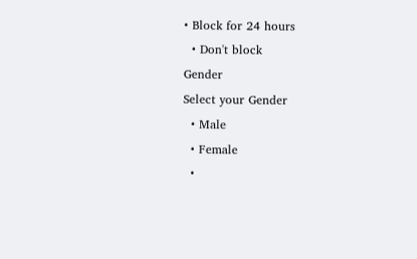• Block for 24 hours
  • Don't block
Gender
Select your Gender
  • Male
  • Female
  •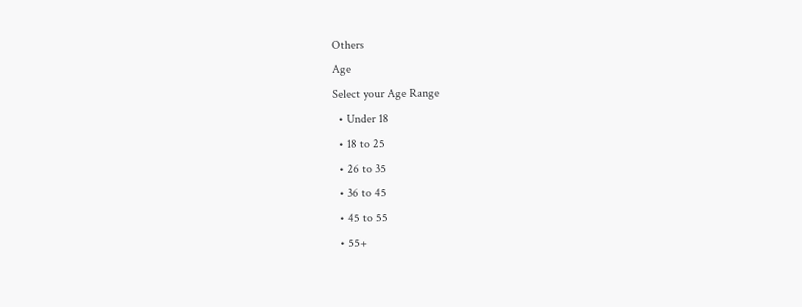Others
Age
Select your Age Range
  • Under 18
  • 18 to 25
  • 26 to 35
  • 36 to 45
  • 45 to 55
  • 55+